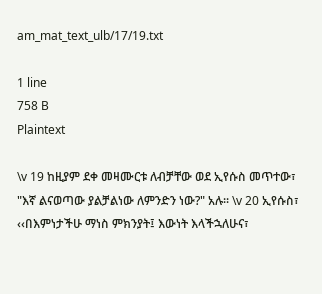am_mat_text_ulb/17/19.txt

1 line
758 B
Plaintext

\v 19 ከዚያም ደቀ መዛሙርቱ ለብቻቸው ወደ ኢየሱስ መጥተው፣ "እኛ ልናወጣው ያልቻልነው ለምንድን ነው?" አሉ፡፡ \v 20 ኢየሱስ፣ ‹‹በእምነታችሁ ማነስ ምክንያት፤ እውነት እላችኋለሁና፣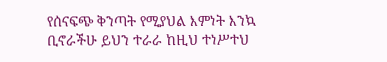የሰናፍጭ ቅንጣት የሚያህል እምነት እንኳ ቢኖራችሁ ይህን ተራራ ከዚህ ተነሥተህ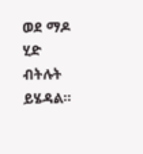ወደ ማዶ ሂድ ብትሉት ይሄዳል፡፡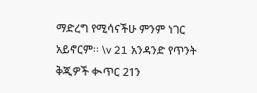ማድረግ የሚሳናችሁ ምንም ነገር አይኖርም፡፡ \v 21 አንዳንድ የጥንት ቅጂዎች ቊጥር 21ን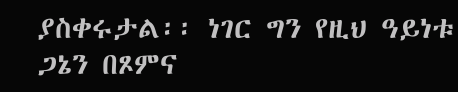ያስቀሩታል፡፡ ነገር ግን የዚህ ዓይነቱ ጋኔን በጾምና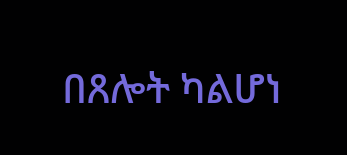በጸሎት ካልሆነ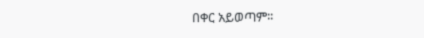በቀር አይወጣም፡፡